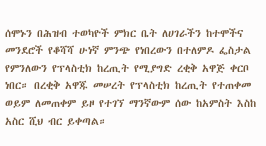ሰሞኑን በሕዝብ ተወካዮች ምክር ቤት ለሀገራችን ከተሞችና መንደሮች የቆሻሻ ሁነኛ ምንጭ የነበረውን በተለምዶ ፌስታል የምንለውን የፕላስቲክ ከረጢት የሚያግድ ረቂቅ አዋጅ ቀርቦ ነበር። በረቂቅ አዋጁ መሠረት የፕላስቲክ ከረጢት የተጠቀመ ወይም ለመጠቀም ይዞ የተገኘ ማንኛውም ሰው ከአምስት እስከ አስር ሺህ ብር ይቀጣል።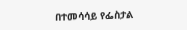በተመሳሳይ የፌስታል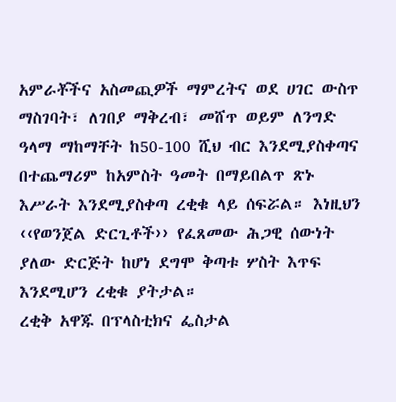አምራቾችና አስመጪዎች ማምረትና ወደ ሀገር ውስጥ ማስገባት፣ ለገበያ ማቅረብ፣ መሸጥ ወይም ለንግድ ዓላማ ማከማቸት ከ50-100 ሺህ ብር እንደሚያስቀጣና በተጨማሪም ከአምስት ዓመት በማይበልጥ ጽኑ እሥራት እንደሚያስቀጣ ረቂቁ ላይ ሰፍሯል። እነዚህን ‹‹የወንጀል ድርጊቶች›› የፈጸመው ሕጋዊ ሰውነት ያለው ድርጅት ከሆነ ደግሞ ቅጣቱ ሦስት እጥፍ እንደሚሆን ረቂቁ ያትታል።
ረቂቅ አዋጁ በፕላስቲክና ፌስታል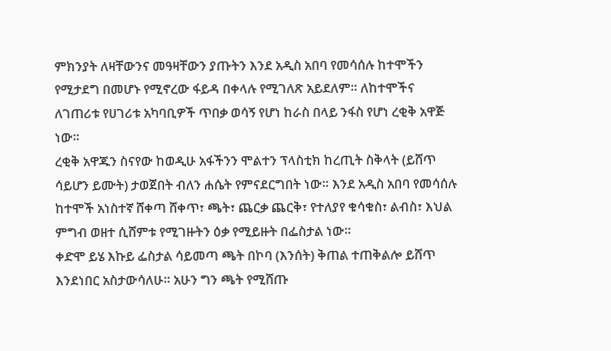ምክንያት ለዛቸውንና መዓዛቸውን ያጡትን እንደ አዲስ አበባ የመሳሰሉ ከተሞችን የሚታደግ በመሆኑ የሚኖረው ፋይዳ በቀላሉ የሚገለጽ አይደለም። ለከተሞችና ለገጠሪቱ የሀገሪቱ አካባቢዎች ጥበቃ ወሳኝ የሆነ ከራስ በላይ ንፋስ የሆነ ረቂቅ አዋጅ ነው።
ረቂቅ አዋጁን ስናየው ከወዲሁ አፋችንን ሞልተን ፕላስቲክ ከረጢት ስቅላት (ይሸጥ ሳይሆን ይሙት) ታወጀበት ብለን ሐሴት የምናደርግበት ነው። እንደ አዲስ አበባ የመሳሰሉ ከተሞች አነስተኛ ሸቀጣ ሸቀጥ፣ ጫት፣ ጨርቃ ጨርቅ፣ የተለያየ ቁሳቁስ፣ ልብስ፣ እህል ምግብ ወዘተ ሲሸምቱ የሚገዙትን ዕቃ የሚይዙት በፌስታል ነው።
ቀድሞ ይሄ እኩይ ፌስታል ሳይመጣ ጫት በኮባ (እንሰት) ቅጠል ተጠቅልሎ ይሸጥ እንደነበር አስታውሳለሁ። አሁን ግን ጫት የሚሸጡ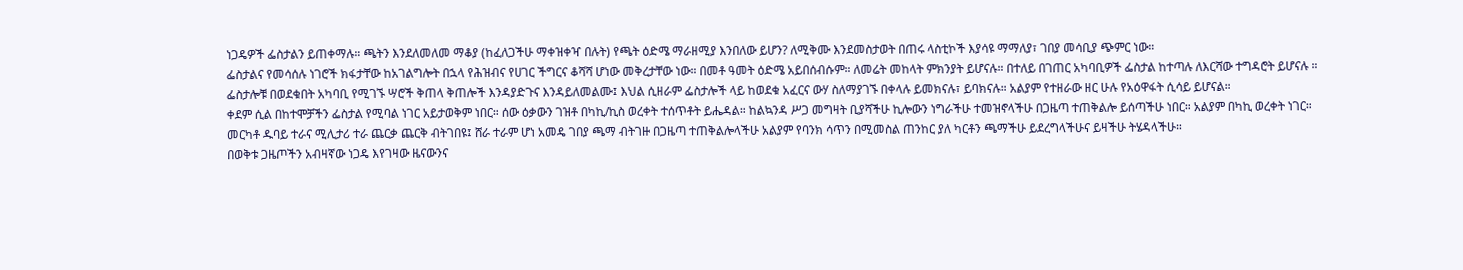ነጋዴዎች ፌስታልን ይጠቀማሉ። ጫትን እንደለመለመ ማቆያ (ከፈለጋችሁ ማቀዝቀዣ በሉት) የጫት ዕድሜ ማራዘሚያ እንበለው ይሆን? ለሚቅሙ እንደመስታወት በጠሩ ላስቲኮች እያሳዩ ማማለያ፣ ገበያ መሳቢያ ጭምር ነው።
ፌስታልና የመሳሰሉ ነገሮች ክፋታቸው ከአገልግሎት በኋላ የሕዝብና የሀገር ችግርና ቆሻሻ ሆነው መቅረታቸው ነው። በመቶ ዓመት ዕድሜ አይበሰብሱም። ለመሬት መከላት ምክንያት ይሆናሉ። በተለይ በገጠር አካባቢዎች ፌስታል ከተጣሉ ለእርሻው ተግዳሮት ይሆናሉ ።
ፌስታሎቹ በወደቁበት አካባቢ የሚገኙ ሣሮች ቅጠላ ቅጠሎች እንዳያድጉና እንዳይለመልሙ፤ እህል ሲዘራም ፌስታሎች ላይ ከወደቁ አፈርና ውሃ ስለማያገኙ በቀላሉ ይመክናሉ፣ ይባክናሉ። አልያም የተዘራው ዘር ሁሉ የአዕዋፋት ሲሳይ ይሆናል።
ቀደም ሲል በከተሞቻችን ፌስታል የሚባል ነገር አይታወቅም ነበር። ሰው ዕቃውን ገዝቶ በካኪ/ኪስ ወረቀት ተሰጥቶት ይሔዳል። ከልኳንዳ ሥጋ መግዛት ቢያሻችሁ ኪሎውን ነግራችሁ ተመዝኖላችሁ በጋዜጣ ተጠቅልሎ ይሰጣችሁ ነበር። አልያም በካኪ ወረቀት ነገር።
መርካቶ ዱባይ ተራና ሚሊታሪ ተራ ጨርቃ ጨርቅ ብትገበዩ፤ ሸራ ተራም ሆነ አመዴ ገበያ ጫማ ብትገዙ በጋዜጣ ተጠቅልሎላችሁ አልያም የባንክ ሳጥን በሚመስል ጠንከር ያለ ካርቶን ጫማችሁ ይደረግላችሁና ይዛችሁ ትሄዳላችሁ።
በወቅቱ ጋዜጦችን አብዛኛው ነጋዴ እየገዛው ዜናውንና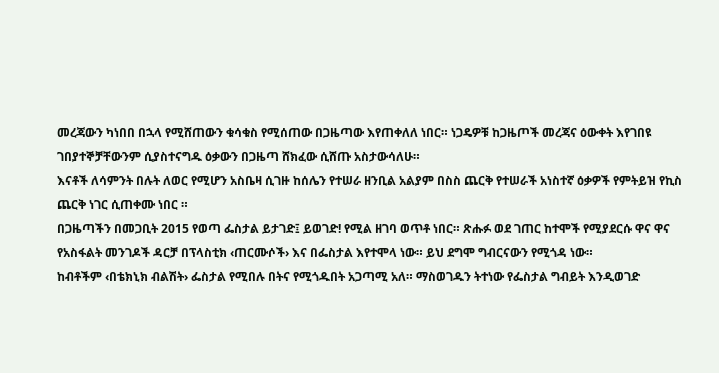መረጃውን ካነበበ በኋላ የሚሸጠውን ቁሳቁስ የሚሰጠው በጋዜጣው እየጠቀለለ ነበር። ነጋዴዎቹ ከጋዜጦች መረጃና ዕውቀት እየገበዩ ገበያተኞቻቸውንም ሲያስተናግዱ ዕቃውን በጋዜጣ ሸክፈው ሲሸጡ አስታውሳለሁ።
እናቶች ለሳምንት በሉት ለወር የሚሆን አስቤዛ ሲገዙ ከሰሌን የተሠራ ዘንቢል አልያም በስስ ጨርቅ የተሠራች አነስተኛ ዕቃዎች የምትይዝ የኪስ ጨርቅ ነገር ሲጠቀሙ ነበር ።
በጋዜጣችን በመጋቢት 2015 የወጣ ፌስታል ይታገድ፤ ይወገድ! የሚል ዘገባ ወጥቶ ነበር። ጽሑፉ ወደ ገጠር ከተሞች የሚያደርሱ ዋና ዋና የአስፋልት መንገዶች ዳርቻ በፕላስቲክ ‹ጠርሙሶች› እና በፌስታል እየተሞላ ነው። ይህ ደግሞ ግብርናውን የሚጎዳ ነው።
ከብቶችም ‹በቴክኒክ ብልሽት› ፌስታል የሚበሉ በትና የሚጎዱበት አጋጣሚ አለ። ማስወገዱን ትተነው የፌስታል ግብይት እንዲወገድ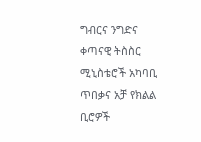ግብርና ንግድና ቀጣናዊ ትስስር ሚኒስቴሮች አካባቢ ጥበቃና አቻ የክልል ቢሮዎች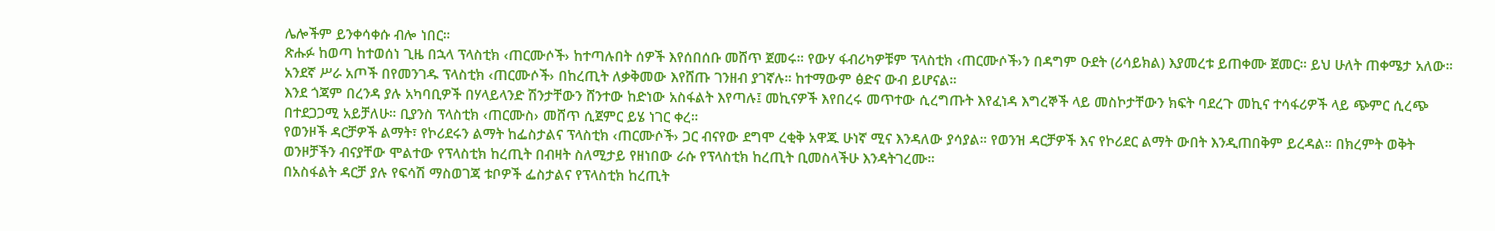ሌሎችም ይንቀሳቀሱ ብሎ ነበር።
ጽሑፉ ከወጣ ከተወሰነ ጊዜ በኋላ ፕላስቲክ ‹ጠርሙሶች› ከተጣሉበት ሰዎች እየሰበሰቡ መሸጥ ጀመሩ። የውሃ ፋብሪካዎቹም ፕላስቲክ ‹ጠርሙሶች›ን በዳግም ዑደት (ሪሳይክል) እያመረቱ ይጠቀሙ ጀመር። ይህ ሁለት ጠቀሜታ አለው። አንደኛ ሥራ አጦች በየመንገዱ ፕላስቲክ ‹ጠርሙሶች› በከረጢት ለቃቅመው እየሸጡ ገንዘብ ያገኛሉ። ከተማውም ፅድና ውብ ይሆናል።
እንደ ጎጃም በረንዳ ያሉ አካባቢዎች በሃላይላንድ ሽንታቸውን ሸንተው ከድነው አስፋልት እየጣሉ፤ መኪናዎች እየበረሩ መጥተው ሲረግጡት እየፈነዳ እግረኞች ላይ መስኮታቸውን ክፍት ባደረጉ መኪና ተሳፋሪዎች ላይ ጭምር ሲረጭ በተደጋጋሚ አይቻለሁ። ቢያንስ ፕላስቲክ ‹ጠርሙስ› መሸጥ ሲጀምር ይሄ ነገር ቀረ።
የወንዞች ዳርቻዎች ልማት፣ የኮሪደሩን ልማት ከፌስታልና ፕላስቲክ ‹ጠርሙሶች› ጋር ብናየው ደግሞ ረቂቅ አዋጁ ሁነኛ ሚና እንዳለው ያሳያል። የወንዝ ዳርቻዎች እና የኮሪደር ልማት ውበት እንዲጠበቅም ይረዳል። በክረምት ወቅት ወንዞቻችን ብናያቸው ሞልተው የፕላስቲክ ከረጢት በብዛት ስለሚታይ የዘነበው ራሱ የፕላስቲክ ከረጢት ቢመስላችሁ እንዳትገረሙ።
በአስፋልት ዳርቻ ያሉ የፍሳሽ ማስወገጃ ቱቦዎች ፌስታልና የፕላስቲክ ከረጢት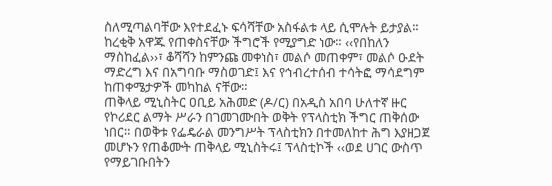ስለሚጣልባቸው እየተደፈኑ ፍሳሻቸው አስፋልቱ ላይ ሲሞሉት ይታያል። ከረቂቅ አዋጁ የጠቀስናቸው ችግሮች የሚያግድ ነው። ‹‹የበከለን ማስከፈል››፣ ቆሻሻን ከምንጩ መቀነስ፣ መልሶ መጠቀም፣ መልሶ ዑደት ማድረግ እና በአግባቡ ማስወገድ፤ እና የኅብረተሰብ ተሳትፎ ማሳደግም ከጠቀሜታዎች መካከል ናቸው።
ጠቅላይ ሚኒስትር ዐቢይ አሕመድ (ዶ/ር) በአዲስ አበባ ሁለተኛ ዙር የኮሪደር ልማት ሥራን በገመገሙበት ወቅት የፕላስቲክ ችግር ጠቅሰው ነበር። በወቅቱ የፌዴራል መንግሥት ፕላስቲክን በተመለከተ ሕግ እያዘጋጀ መሆኑን የጠቆሙት ጠቅላይ ሚኒስትሩ፤ ፕላስቲኮች ‹‹ወደ ሀገር ውስጥ የማይገቡበትን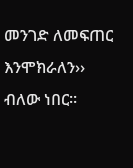መንገድ ለመፍጠር እንሞክራለን›› ብለው ነበር።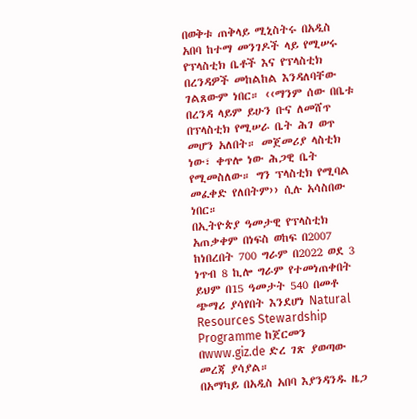በወቅቱ ጠቅላይ ሚኒስትሩ በአዲስ አበባ ከተማ መንገዶች ላይ የሚሠሩ የፕላስቲክ ቤቶች እና የፕላስቲክ በረንዳዎች መከልከል እንዳለባቸው ገልጸውም ነበር። ‹‹ማንም ሰው በቤቱ በረንዳ ላይም ይሁን ቡና ለመሸጥ በፕላስቲክ የሚሠራ ቤት ሕገ ወጥ መሆን አለበት። መጀመሪያ ላስቲክ ነው፣ ቀጥሎ ነው ሕጋዊ ቤት የሚመስለው። ግን ፕላስቲክ የሚባል መፈቀድ የለበትም›› ሲሉ አሳስበው ነበር።
በኢትዮጵያ ዓመታዊ የፕላስቲክ አጠቃቀም በነፍስ ወከፍ በ2007 ከነበረበት 700 ግራም በ2022 ወደ 3 ነጥብ 8 ኪሎ ግራም የተመነጠቀበት ይህም በ15 ዓመታት 540 በመቶ ጭማሪ ያሳየበት እንደሆነ Natural Resources Stewardship Programme ከጀርመን በwww.giz.de ድረ ገጽ ያወጣው መረጃ ያሳያል።
በአማካይ በአዲስ አበባ እያንዳንዱ ዜጋ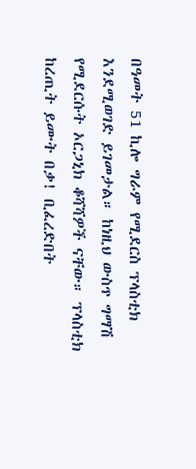በዓመት 51 ኪሎ ግራም የሚደርስ ፕላስቲክ እንደሚወገድ ይገመታል። ከነዚህ ውስጥ ግማሽ የሚደርሱት ኦርጋኒክ ቆሻሻዎች ናቸው። ፕላስቲክ ከረጢት ይሙት በቃ! ቢፈረድበት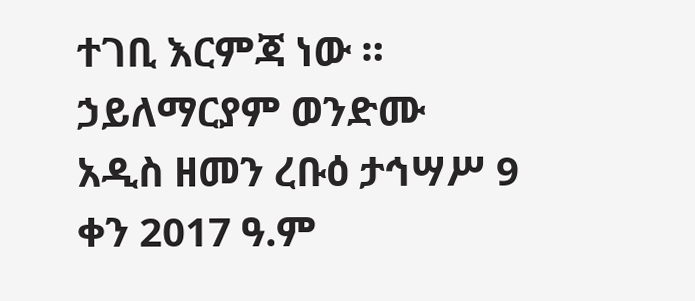ተገቢ እርምጃ ነው ።
ኃይለማርያም ወንድሙ
አዲስ ዘመን ረቡዕ ታኅሣሥ 9 ቀን 2017 ዓ.ም